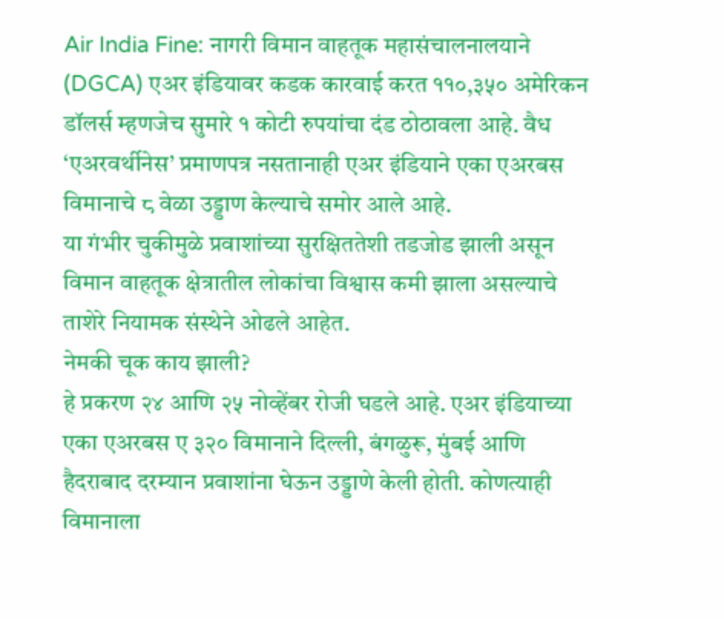Air India Fine: नागरी विमान वाहतूक महासंचालनालयाने (DGCA) एअर इंडियावर कडक कारवाई करत ११०,३५० अमेरिकन डॉलर्स म्हणजेच सुमारे १ कोटी रुपयांचा दंड ठोठावला आहे. वैध ‘एअरवर्थीनेस’ प्रमाणपत्र नसतानाही एअर इंडियाने एका एअरबस विमानाचे ८ वेळा उड्डाण केल्याचे समोर आले आहे.
या गंभीर चुकीमुळे प्रवाशांच्या सुरक्षिततेशी तडजोड झाली असून विमान वाहतूक क्षेत्रातील लोकांचा विश्वास कमी झाला असल्याचे ताशेरे नियामक संस्थेने ओढले आहेत.
नेमकी चूक काय झाली?
हे प्रकरण २४ आणि २५ नोव्हेंबर रोजी घडले आहे. एअर इंडियाच्या एका एअरबस ए ३२० विमानाने दिल्ली, बंगळुरू, मुंबई आणि हैदराबाद दरम्यान प्रवाशांना घेऊन उड्डाणे केली होती. कोणत्याही विमानाला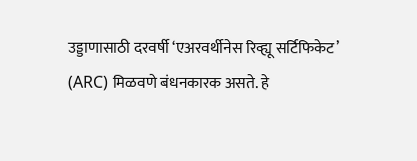उड्डाणासाठी दरवर्षी ‘एअरवर्थीनेस रिव्ह्यू सर्टिफिकेट’ (ARC) मिळवणे बंधनकारक असते. हे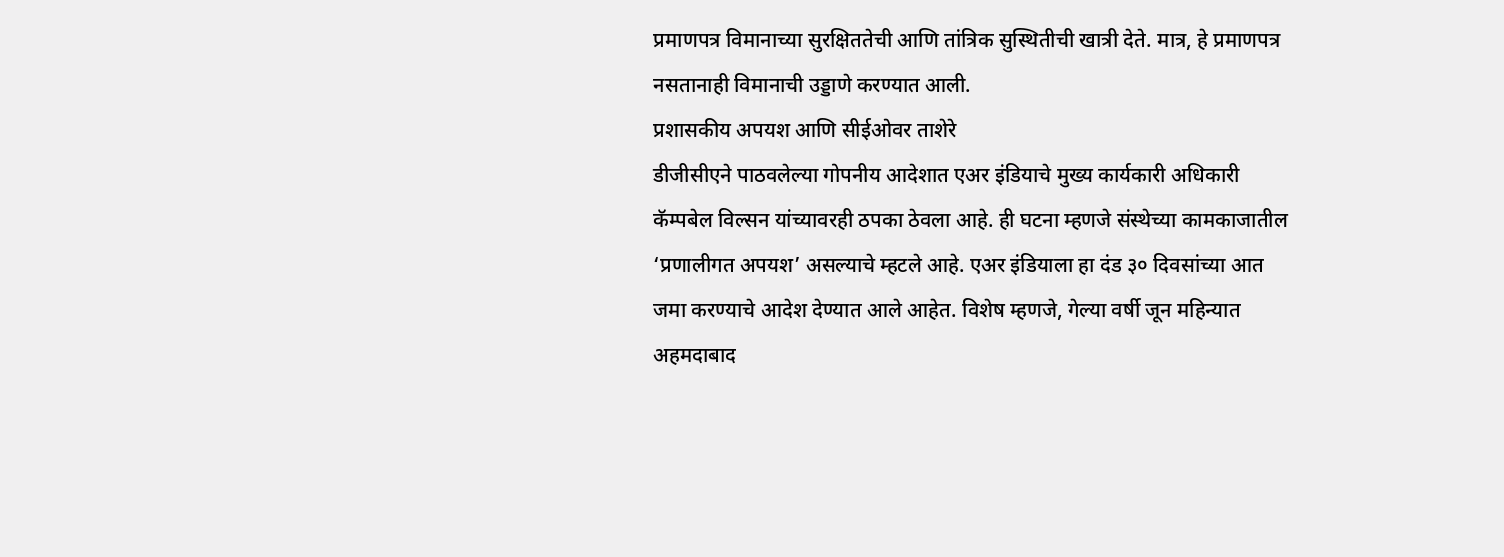प्रमाणपत्र विमानाच्या सुरक्षिततेची आणि तांत्रिक सुस्थितीची खात्री देते. मात्र, हे प्रमाणपत्र नसतानाही विमानाची उड्डाणे करण्यात आली.
प्रशासकीय अपयश आणि सीईओवर ताशेरे
डीजीसीएने पाठवलेल्या गोपनीय आदेशात एअर इंडियाचे मुख्य कार्यकारी अधिकारी कॅम्पबेल विल्सन यांच्यावरही ठपका ठेवला आहे. ही घटना म्हणजे संस्थेच्या कामकाजातील ‘प्रणालीगत अपयश’ असल्याचे म्हटले आहे. एअर इंडियाला हा दंड ३० दिवसांच्या आत जमा करण्याचे आदेश देण्यात आले आहेत. विशेष म्हणजे, गेल्या वर्षी जून महिन्यात अहमदाबाद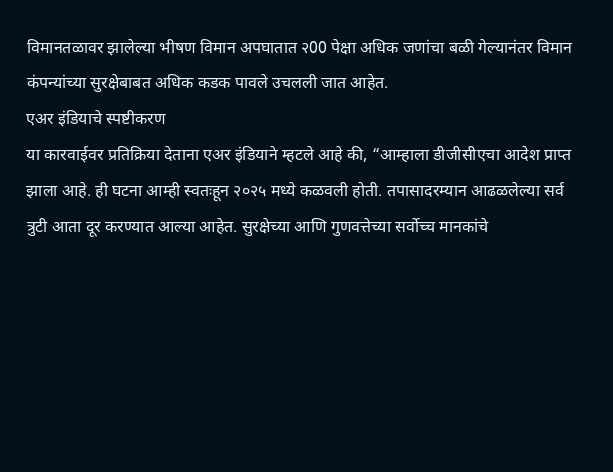विमानतळावर झालेल्या भीषण विमान अपघातात २00 पेक्षा अधिक जणांचा बळी गेल्यानंतर विमान कंपन्यांच्या सुरक्षेबाबत अधिक कडक पावले उचलली जात आहेत.
एअर इंडियाचे स्पष्टीकरण
या कारवाईवर प्रतिक्रिया देताना एअर इंडियाने म्हटले आहे की, “आम्हाला डीजीसीएचा आदेश प्राप्त झाला आहे. ही घटना आम्ही स्वतःहून २०२५ मध्ये कळवली होती. तपासादरम्यान आढळलेल्या सर्व त्रुटी आता दूर करण्यात आल्या आहेत. सुरक्षेच्या आणि गुणवत्तेच्या सर्वोच्च मानकांचे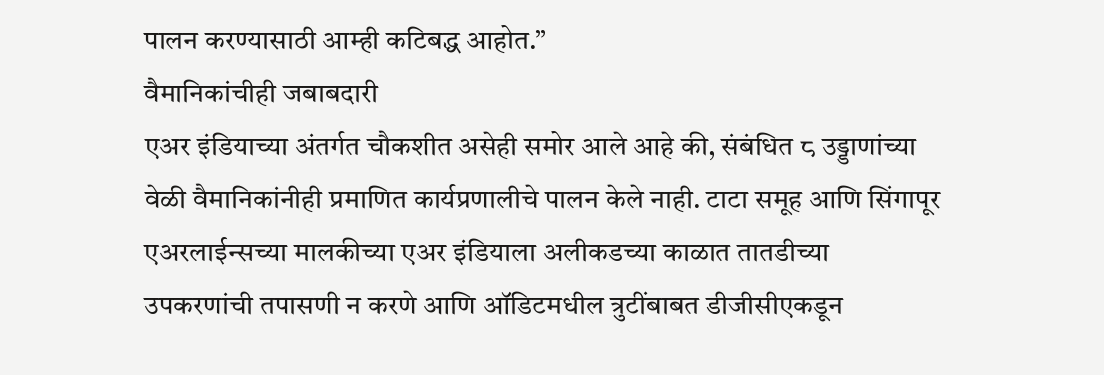पालन करण्यासाठी आम्ही कटिबद्ध आहोत.”
वैमानिकांचीही जबाबदारी
एअर इंडियाच्या अंतर्गत चौकशीत असेही समोर आले आहे की, संबंधित ८ उड्डाणांच्या वेळी वैमानिकांनीही प्रमाणित कार्यप्रणालीचे पालन केले नाही. टाटा समूह आणि सिंगापूर एअरलाईन्सच्या मालकीच्या एअर इंडियाला अलीकडच्या काळात तातडीच्या उपकरणांची तपासणी न करणे आणि ऑडिटमधील त्रुटींबाबत डीजीसीएकडून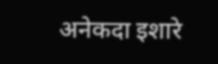अनेकदा इशारे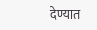देण्यात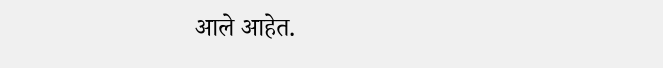आले आहेत.